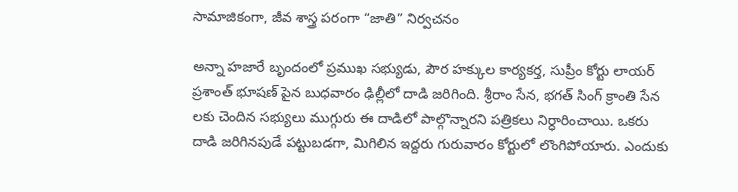సామాజికంగా, జీవ శాస్త్ర పరంగా “జాతి” నిర్వచనం

అన్నా హజారే బృందంలో ప్రముఖ సభ్యుడు, పౌర హక్కుల కార్యకర్త, సుప్రీం కోర్టు లాయర్ ప్రశాంత్ భూషణ్ పైన బుధవారం ఢిల్లీలో దాడి జరిగింది. శ్రీరాం సేన, భగత్ సింగ్ క్రాంతి సేన లకు చెందిన సభ్యులు ముగ్గురు ఈ దాడిలో పాల్గొన్నారని పత్రికలు నిర్ధారించాయి. ఒకరు దాడి జరిగినపుడే పట్టుబడగా, మిగిలిన ఇద్దరు గురువారం కోర్టులో లొంగిపోయారు. ఎందుకు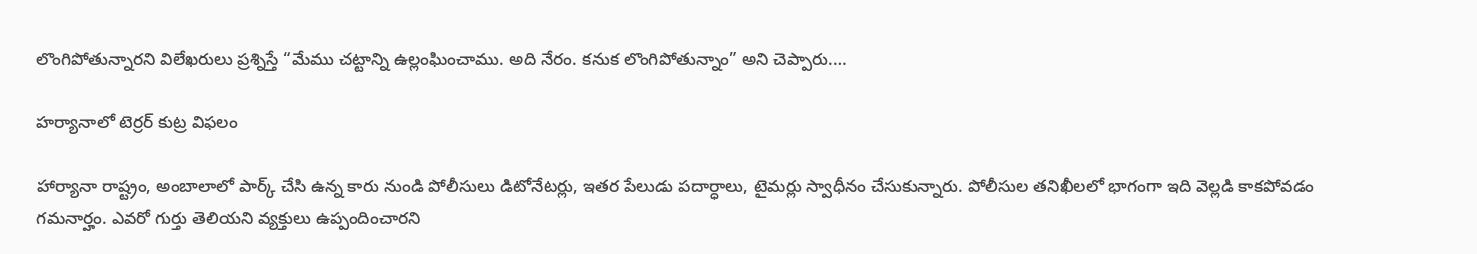లొంగిపోతున్నారని విలేఖరులు ప్రశ్నిస్తే “మేము చట్టాన్ని ఉల్లంఘించాము. అది నేరం. కనుక లొంగిపోతున్నాం” అని చెప్పారు.…

హర్యానాలో టెర్రర్ కుట్ర విఫలం

హార్యానా రాష్ట్రం, అంబాలాలో పార్క్ చేసి ఉన్న కారు నుండి పోలీసులు డిటోనేటర్లు, ఇతర పేలుడు పదార్ధాలు, టైమర్లు స్వాధీనం చేసుకున్నారు. పోలీసుల తనిఖీలలో భాగంగా ఇది వెల్లడి కాకపోవడం గమనార్హం. ఎవరో గుర్తు తెలియని వ్యక్తులు ఉప్పందించారని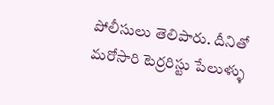పోలీసులు తెలిపారు. దీనితో మరోసారి టెర్రరిస్టు పేలుళ్ళు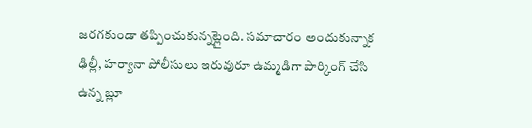జరగకుండా తప్పించుకున్నట్లైంది. సమాచారం అందుకున్నాక ఢిల్లీ, హర్యానా పోలీసులు ఇరువురూ ఉమ్మడిగా పార్కింగ్ చేసి ఉన్న బ్లూ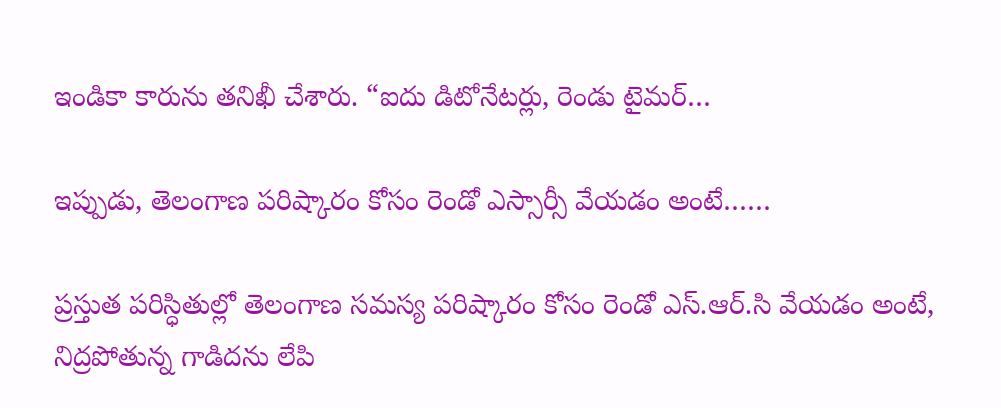ఇండికా కారును తనిఖీ చేశారు. “ఐదు డిటోనేటర్లు, రెండు టైమర్…

ఇప్పుడు, తెలంగాణ పరిష్కారం కోసం రెండో ఎస్సార్సీ వేయడం అంటే……

ప్రస్తుత పరిస్ధితుల్లో తెలంగాణ సమస్య పరిష్కారం కోసం రెండో ఎస్.ఆర్.సి వేయడం అంటే, నిద్రపోతున్న గాడిదను లేపి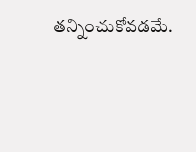తన్నించుకోవడమే.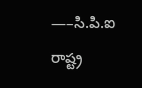—–సి.పి.ఐ రాష్ట్ర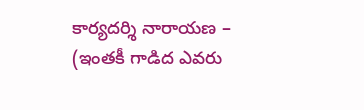కార్యదర్శి నారాయణ – (ఇంతకీ గాడిద ఎవరు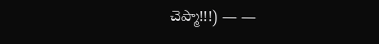చెప్మా!!!) — —